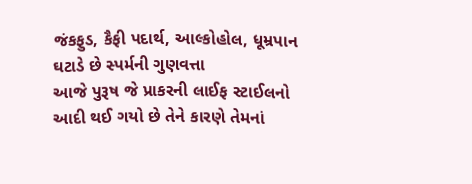જંકફુડ, કૈફી પદાર્થ, આલ્કોહોલ, ધૂમ્રપાન ઘટાડે છે સ્પર્મની ગુણવત્તા
આજે પુરૂષ જે પ્રાકરની લાઈફ સ્ટાઈલનો આદી થઈ ગયો છે તેને કારણે તેમનાં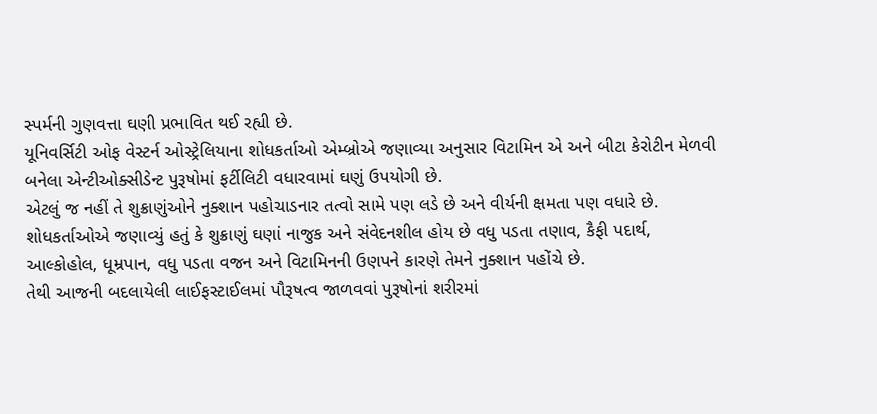સ્પર્મની ગુણવત્તા ઘણી પ્રભાવિત થઈ રહ્યી છે.
યૂનિવર્સિટી ઓફ વેસ્ટર્ન ઓસ્ટ્રેલિયાના શોધકર્તાઓ એમ્બ્રોએ જણાવ્યા અનુસાર વિટામિન એ અને બીટા કેરોટીન મેળવી બનેલા એન્ટીઓક્સીડેન્ટ પુરૂષોમાં ફર્ટીલિટી વધારવામાં ઘણું ઉપયોગી છે.
એટલું જ નહીં તે શુક્રાણુંઓને નુક્શાન પહોચાડનાર તત્વો સામે પણ લડે છે અને વીર્યની ક્ષમતા પણ વધારે છે.
શોધકર્તાઓએ જણાવ્યું હતું કે શુક્રાણું ઘણાં નાજુક અને સંવેદનશીલ હોય છે વધુ પડતા તણાવ, કૈફી પદાર્થ, આલ્કોહોલ, ધૂમ્રપાન, વધુ પડતા વજન અને વિટામિનની ઉણપને કારણે તેમને નુક્શાન પહોંચે છે.
તેથી આજની બદલાયેલી લાઈફસ્ટાઈલમાં પૌરૂષત્વ જાળવવાં પુરૂષોનાં શરીરમાં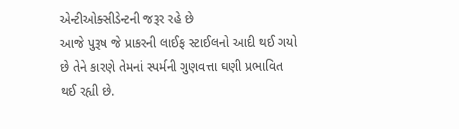એન્ટીઓક્સીડેન્ટની જરૂર રહે છે
આજે પુરૂષ જે પ્રાકરની લાઈફ સ્ટાઈલનો આદી થઈ ગયો છે તેને કારણે તેમનાં સ્પર્મની ગુણવત્તા ઘણી પ્રભાવિત થઈ રહ્યી છે.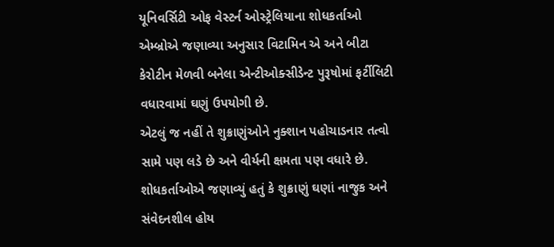યૂનિવર્સિટી ઓફ વેસ્ટર્ન ઓસ્ટ્રેલિયાના શોધકર્તાઓ એમ્બ્રોએ જણાવ્યા અનુસાર વિટામિન એ અને બીટા કેરોટીન મેળવી બનેલા એન્ટીઓક્સીડેન્ટ પુરૂષોમાં ફર્ટીલિટી વધારવામાં ઘણું ઉપયોગી છે.
એટલું જ નહીં તે શુક્રાણુંઓને નુક્શાન પહોચાડનાર તત્વો સામે પણ લડે છે અને વીર્યની ક્ષમતા પણ વધારે છે.
શોધકર્તાઓએ જણાવ્યું હતું કે શુક્રાણું ઘણાં નાજુક અને સંવેદનશીલ હોય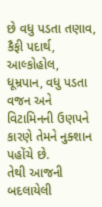છે વધુ પડતા તણાવ, કૈફી પદાર્થ, આલ્કોહોલ, ધૂમ્રપાન, વધુ પડતા વજન અને વિટામિનની ઉણપને કારણે તેમને નુક્શાન પહોંચે છે.
તેથી આજની બદલાયેલી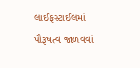લાઈફસ્ટાઈલમાં પૌરૂષત્વ જાળવવાં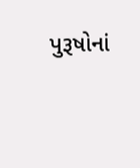પુરૂષોનાં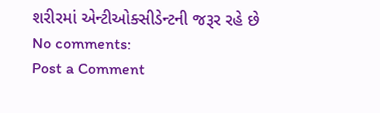શરીરમાં એન્ટીઓક્સીડેન્ટની જરૂર રહે છે
No comments:
Post a Comment